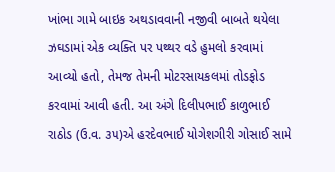ખાંભા ગામે બાઇક અથડાવવાની નજીવી બાબતે થયેલા ઝઘડામાં એક વ્યક્તિ પર પથ્થર વડે હુમલો કરવામાં આવ્યો હતો, તેમજ તેમની મોટરસાયકલમાં તોડફોડ કરવામાં આવી હતી. આ અંગે દિલીપભાઈ કાળુભાઈ રાઠોડ (ઉ.વ. ૩૫)એ હરદેવભાઈ યોગેશગીરી ગોસાઈ સામે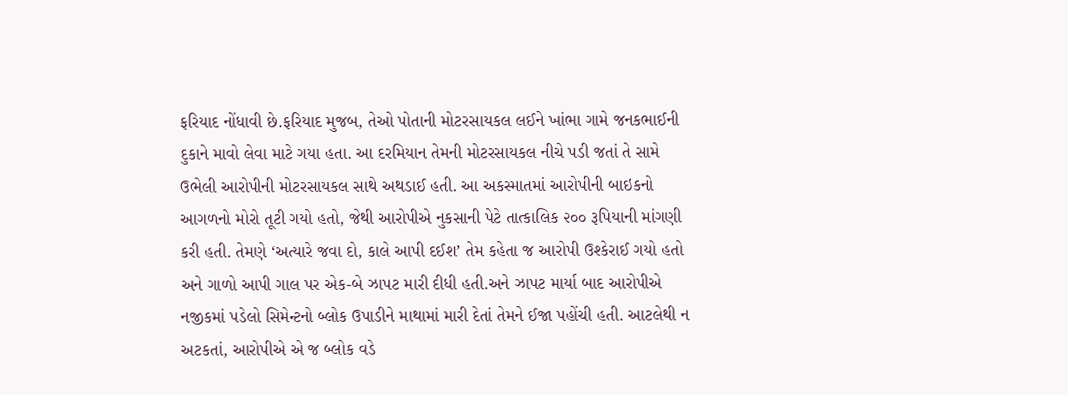ફરિયાદ નોંધાવી છે.ફરિયાદ મુજબ, તેઓ પોતાની મોટરસાયકલ લઈને ખાંભા ગામે જનકભાઈની દુકાને માવો લેવા માટે ગયા હતા. આ દરમિયાન તેમની મોટરસાયકલ નીચે પડી જતાં તે સામે ઉભેલી આરોપીની મોટરસાયકલ સાથે અથડાઈ હતી. આ અકસ્માતમાં આરોપીની બાઇકનો આગળનો મોરો તૂટી ગયો હતો, જેથી આરોપીએ નુકસાની પેટે તાત્કાલિક ૨૦૦ રૂપિયાની માંગણી કરી હતી. તેમણે ‘અત્યારે જવા દો, કાલે આપી દઈશ’ તેમ કહેતા જ આરોપી ઉશ્કેરાઈ ગયો હતો અને ગાળો આપી ગાલ પર એક-બે ઝાપટ મારી દીધી હતી.અને ઝાપટ માર્યા બાદ આરોપીએ નજીકમાં પડેલો સિમેન્ટનો બ્લોક ઉપાડીને માથામાં મારી દેતાં તેમને ઈજા પહોંચી હતી. આટલેથી ન અટકતાં, આરોપીએ એ જ બ્લોક વડે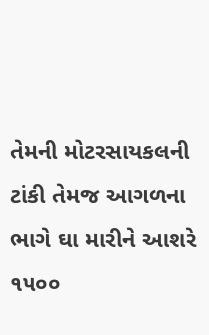તેમની મોટરસાયકલની ટાંકી તેમજ આગળના ભાગે ઘા મારીને આશરે ૧૫૦૦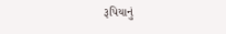રૂપિયાનું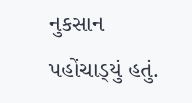નુકસાન પહોંચાડ્‌યું હતું.